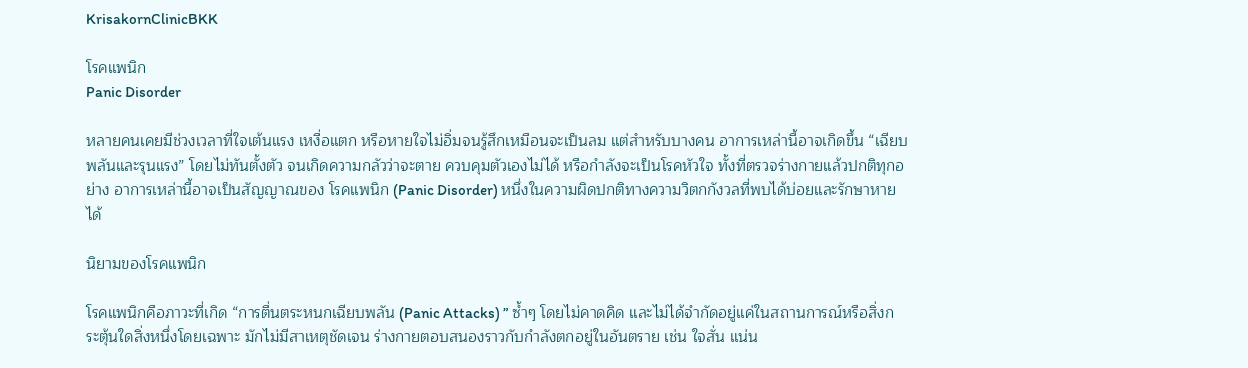KrisakornClinicBKK

โรคแพนิก
Panic Disorder

หลายคนเคยมีช่วงเวลาที่ใจเต้นแรง เหงื่อแตก หรือหายใจไม่อิ่มจนรู้สึกเหมือนจะเป็นลม แต่สำหรับบางคน อาการเหล่านี้อาจเกิดขึ้น “เฉียบพลันและรุนแรง” โดยไม่ทันตั้งตัว จนเกิดความกลัวว่าจะตาย ควบคุมตัวเองไม่ได้ หรือกำลังจะเป็นโรคหัวใจ ทั้งที่ตรวจร่างกายแล้วปกติทุกอย่าง อาการเหล่านี้อาจเป็นสัญญาณของ โรคแพนิก (Panic Disorder) หนึ่งในความผิดปกติทางความวิตกกังวลที่พบได้บ่อยและรักษาหายได้

นิยามของโรคแพนิก

โรคแพนิกคือภาวะที่เกิด “การตื่นตระหนกเฉียบพลัน (Panic Attacks) ” ซ้ำๆ โดยไม่คาดคิด และไม่ได้จำกัดอยู่แค่ในสถานการณ์หรือสิ่งกระตุ้นใดสิ่งหนึ่งโดยเฉพาะ มักไม่มีสาเหตุชัดเจน ร่างกายตอบสนองราวกับกำลังตกอยู่ในอันตราย เช่น ใจสั่น แน่น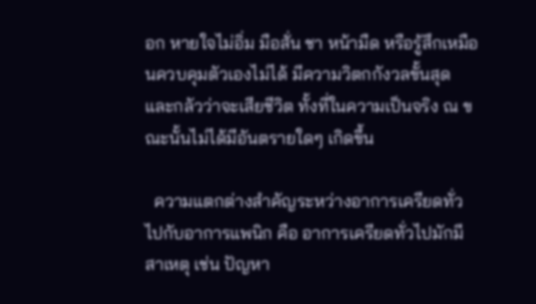อก หายใจไม่อิ่ม มือสั่น ชา หน้ามืด หรือรู้สึกเหมือนควบคุมตัวเองไม่ได้ มีความวิตกกังวลขั้นสุด และกลัวว่าจะเสียชีวิต ทั้งที่ในความเป็นจริง ณ ขณะนั้นไม่ได้มีอันตรายใดๆ เกิดขึ้น

  ความแตกต่างสำคัญระหว่างอาการเครียดทั่วไปกับอาการแพนิก คือ อาการเครียดทั่วไปมักมีสาเหตุ เช่น ปัญหา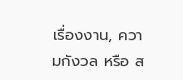เรื่องงาน, ความกังวล หรือ ส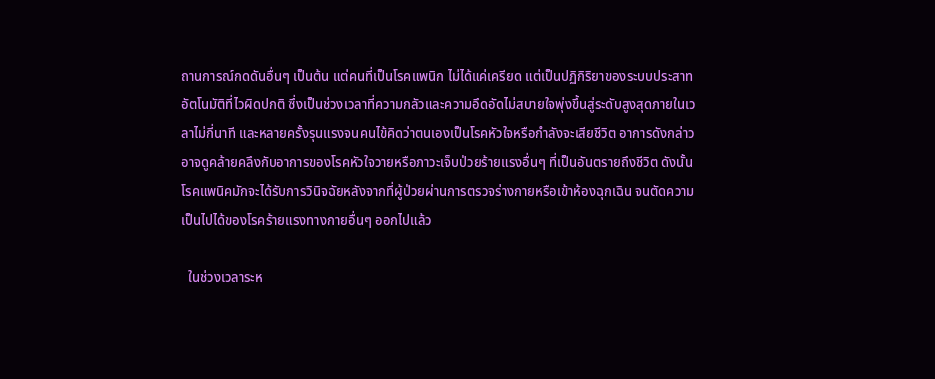ถานการณ์กดดันอื่นๆ เป็นต้น แต่คนที่เป็นโรคแพนิก ไม่ได้แค่เครียด แต่เป็นปฏิกิริยาของระบบประสาทอัตโนมัติที่ไวผิดปกติ ซึ่งเป็นช่วงเวลาที่ความกลัวและความอึดอัดไม่สบายใจพุ่งขึ้นสู่ระดับสูงสุดภายในเวลาไม่กี่นาที และหลายครั้งรุนแรงจนคนไข้คิดว่าตนเองเป็นโรคหัวใจหรือกำลังจะเสียชีวิต อาการดังกล่าวอาจดูคล้ายคลึงกับอาการของโรคหัวใจวายหรือภาวะเจ็บป่วยร้ายแรงอื่นๆ ที่เป็นอันตรายถึงชีวิต ดังนั้น โรคแพนิคมักจะได้รับการวินิจฉัยหลังจากที่ผู้ป่วยผ่านการตรวจร่างกายหรือเข้าห้องฉุกเฉิน จนตัดความเป็นไปได้ของโรคร้ายแรงทางกายอื่นๆ ออกไปแล้ว

  ในช่วงเวลาระห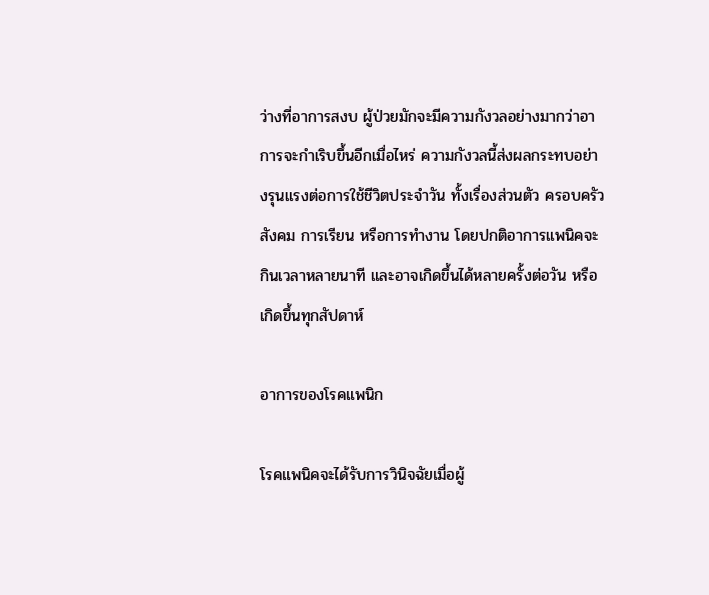ว่างที่อาการสงบ ผู้ป่วยมักจะมีความกังวลอย่างมากว่าอาการจะกำเริบขึ้นอีกเมื่อไหร่ ความกังวลนี้ส่งผลกระทบอย่างรุนแรงต่อการใช้ชีวิตประจำวัน ทั้งเรื่องส่วนตัว ครอบครัว สังคม การเรียน หรือการทำงาน โดยปกติอาการแพนิคจะกินเวลาหลายนาที และอาจเกิดขึ้นได้หลายครั้งต่อวัน หรือเกิดขึ้นทุกสัปดาห์

อาการของโรคแพนิก

โรคแพนิคจะได้รับการวินิจฉัยเมื่อผู้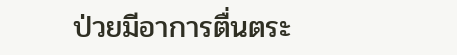ป่วยมีอาการตื่นตระ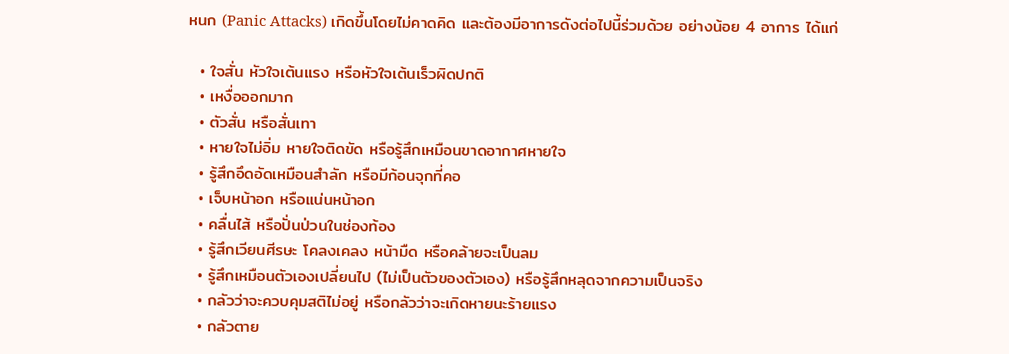หนก (Panic Attacks) เกิดขึ้นโดยไม่คาดคิด และต้องมีอาการดังต่อไปนี้ร่วมด้วย อย่างน้อย 4 อาการ ได้แก่

  • ใจสั่น หัวใจเต้นแรง หรือหัวใจเต้นเร็วผิดปกติ
  • เหงื่อออกมาก
  • ตัวสั่น หรือสั่นเทา
  • หายใจไม่อิ่ม หายใจติดขัด หรือรู้สึกเหมือนขาดอากาศหายใจ
  • รู้สึกอึดอัดเหมือนสำลัก หรือมีก้อนจุกที่คอ
  • เจ็บหน้าอก หรือแน่นหน้าอก
  • คลื่นไส้ หรือปั่นป่วนในช่องท้อง
  • รู้สึกเวียนศีรษะ โคลงเคลง หน้ามืด หรือคล้ายจะเป็นลม
  • รู้สึกเหมือนตัวเองเปลี่ยนไป (ไม่เป็นตัวของตัวเอง) หรือรู้สึกหลุดจากความเป็นจริง
  • กลัวว่าจะควบคุมสติไม่อยู่ หรือกลัวว่าจะเกิดหายนะร้ายแรง
  • กลัวตาย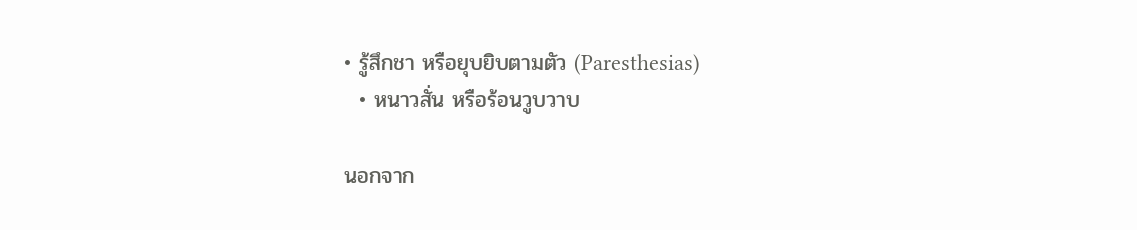• รู้สึกชา หรือยุบยิบตามตัว (Paresthesias)
  • หนาวสั่น หรือร้อนวูบวาบ

นอกจาก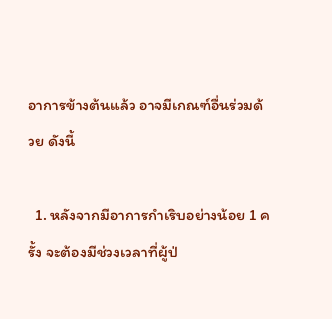อาการข้างต้นแล้ว อาจมีเกณฑ์อื่นร่วมด้วย ดังนี้

  1. หลังจากมีอาการกำเริบอย่างน้อย 1 ครั้ง จะต้องมีช่วงเวลาที่ผู้ป่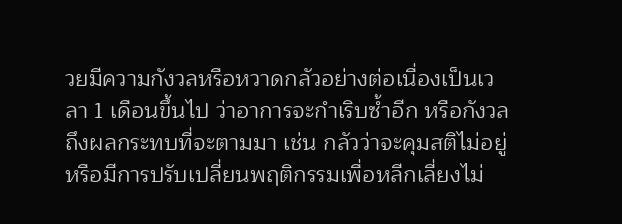วยมีความกังวลหรือหวาดกลัวอย่างต่อเนื่องเป็นเวลา 1 เดือนขึ้นไป ว่าอาการจะกำเริบซ้ำอีก หรือกังวลถึงผลกระทบที่จะตามมา เช่น กลัวว่าจะคุมสติไม่อยู่ หรือมีการปรับเปลี่ยนพฤติกรรมเพื่อหลีกเลี่ยงไม่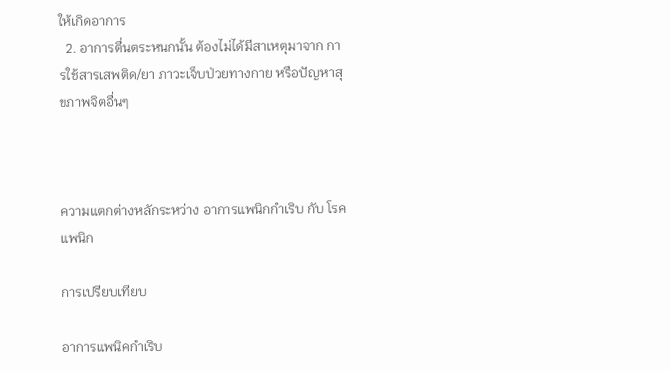ให้เกิดอาการ
  2. อาการตื่นตระหนกนั้น ต้องไม่ได้มีสาเหตุมาจาก การใช้สารเสพติด/ยา ภาวะเจ็บป่วยทางกาย หรือปัญหาสุขภาพจิตอื่นๆ



ความแตกต่างหลักระหว่าง อาการแพนิกกำเริบ กับ โรคแพนิก

การเปรียบเทียบ

อาการแพนิคกำเริบ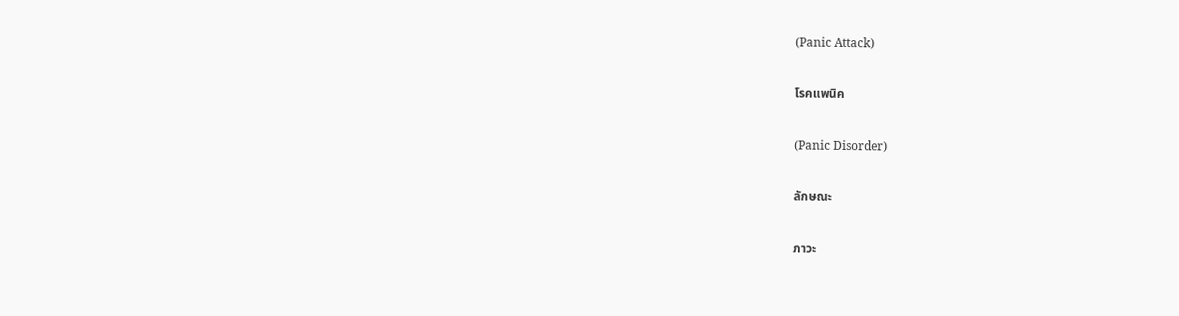(Panic Attack)

โรคแพนิค

(Panic Disorder)

ลักษณะ

ภาวะ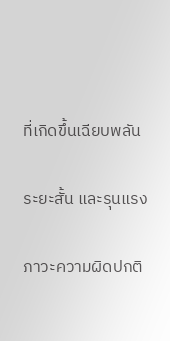ที่เกิดขึ้นเฉียบพลัน

ระยะสั้น และรุนแรง

ภาวะความผิดปกติ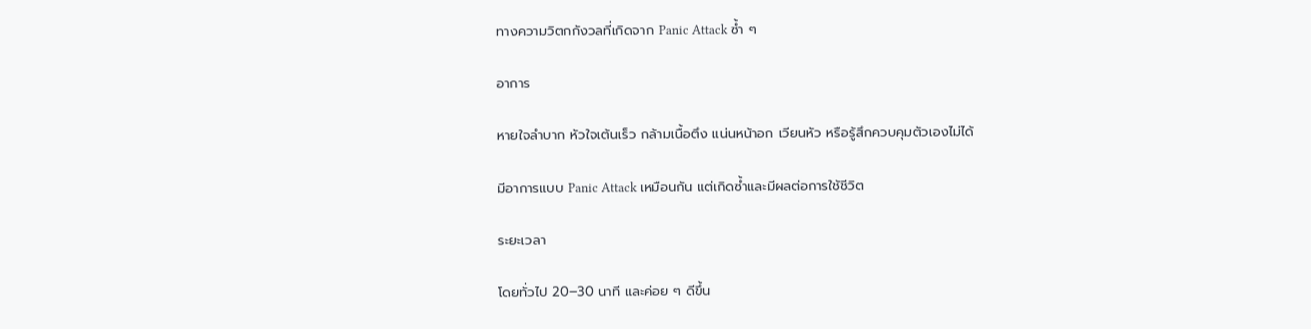ทางความวิตกกังวลที่เกิดจาก Panic Attack ซ้ำ ๆ

อาการ

หายใจลำบาก หัวใจเต้นเร็ว กล้ามเนื้อตึง แน่นหน้าอก เวียนหัว หรือรู้สึกควบคุมตัวเองไม่ได้

มีอาการแบบ Panic Attack เหมือนกัน แต่เกิดซ้ำและมีผลต่อการใช้ชีวิต

ระยะเวลา

โดยทั่วไป 20–30 นาที และค่อย ๆ ดีขึ้น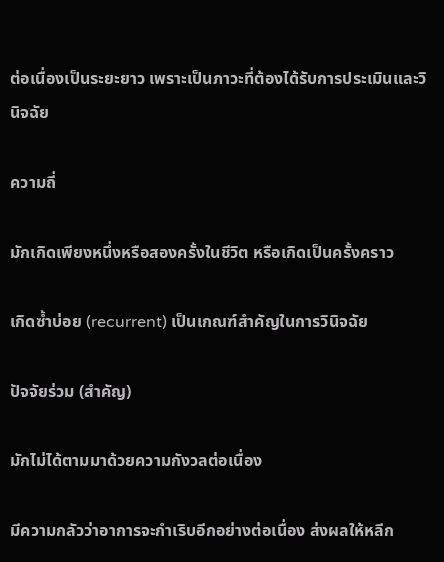ต่อเนื่องเป็นระยะยาว เพราะเป็นภาวะที่ต้องได้รับการประเมินและวินิจฉัย

ความถี่

มักเกิดเพียงหนึ่งหรือสองครั้งในชีวิต หรือเกิดเป็นครั้งคราว

เกิดซ้ำบ่อย (recurrent) เป็นเกณฑ์สำคัญในการวินิจฉัย

ปัจจัยร่วม (สำคัญ)

มักไม่ได้ตามมาด้วยความกังวลต่อเนื่อง

มีความกลัวว่าอาการจะกำเริบอีกอย่างต่อเนื่อง ส่งผลให้หลีก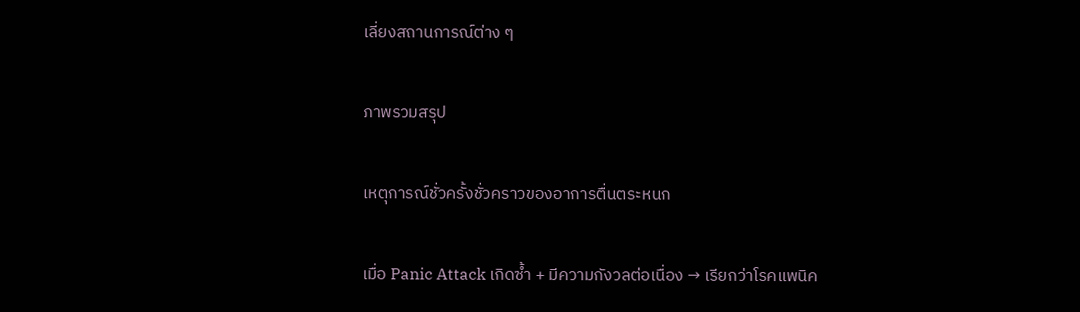เลี่ยงสถานการณ์ต่าง ๆ

ภาพรวมสรุป

เหตุการณ์ชั่วครั้งชั่วคราวของอาการตื่นตระหนก

เมื่อ Panic Attack เกิดซ้ำ + มีความกังวลต่อเนื่อง → เรียกว่าโรคแพนิค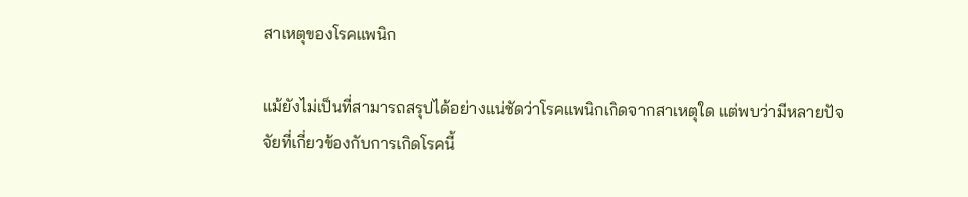สาเหตุของโรคแพนิก

แม้ยังไม่เป็นที่สามารถสรุปได้อย่างแน่ชัดว่าโรคแพนิกเกิดจากสาเหตุใด แต่พบว่ามีหลายปัจจัยที่เกี่ยวข้องกับการเกิดโรคนี้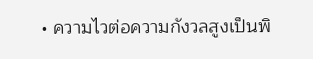• ความไวต่อความกังวลสูงเป็นพิ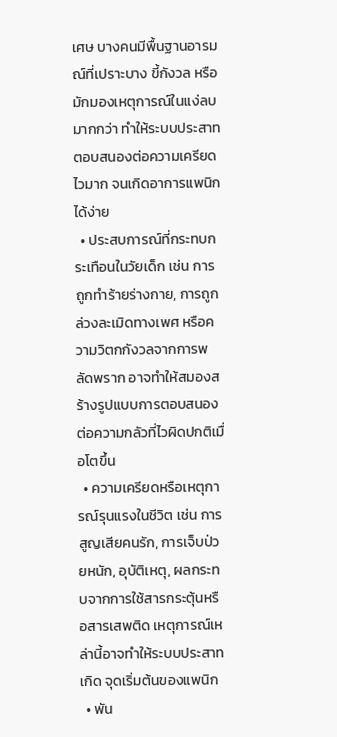เศษ บางคนมีพื้นฐานอารมณ์ที่เปราะบาง ขี้กังวล หรือมักมองเหตุการณ์ในแง่ลบมากกว่า ทำให้ระบบประสาทตอบสนองต่อความเครียดไวมาก จนเกิดอาการแพนิกได้ง่าย
  • ประสบการณ์ที่กระทบกระเทือนในวัยเด็ก เช่น การถูกทำร้ายร่างกาย, การถูกล่วงละเมิดทางเพศ หรือความวิตกกังวลจากการพลัดพราก อาจทำให้สมองสร้างรูปแบบการตอบสนองต่อความกลัวที่ไวผิดปกติเมื่อโตขึ้น
  • ความเครียดหรือเหตุการณ์รุนแรงในชีวิต เช่น การสูญเสียคนรัก, การเจ็บป่วยหนัก, อุบัติเหตุ, ผลกระทบจากการใช้สารกระตุ้นหรือสารเสพติด เหตุการณ์เหล่านี้อาจทำให้ระบบประสาทเกิด จุดเริ่มต้นของแพนิก
  • พัน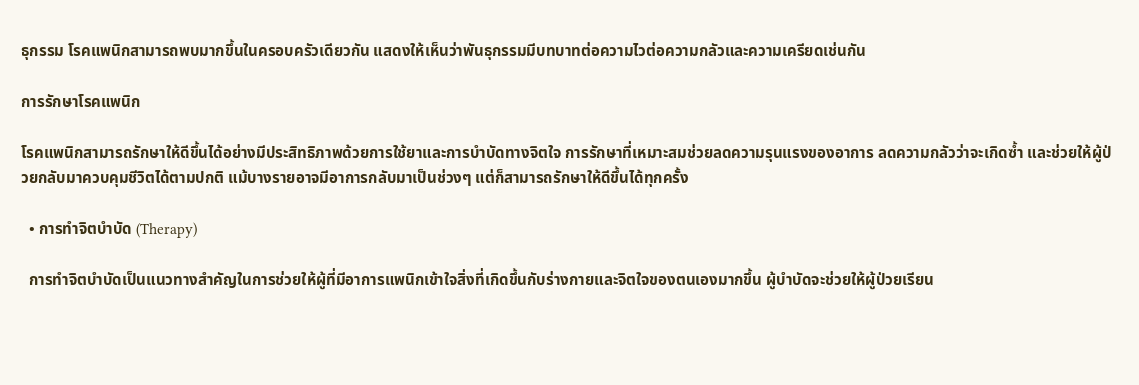ธุกรรม โรคแพนิกสามารถพบมากขึ้นในครอบครัวเดียวกัน แสดงให้เห็นว่าพันธุกรรมมีบทบาทต่อความไวต่อความกลัวและความเครียดเช่นกัน

การรักษาโรคแพนิก

โรคแพนิกสามารถรักษาให้ดีขึ้นได้อย่างมีประสิทธิภาพด้วยการใช้ยาและการบำบัดทางจิตใจ การรักษาที่เหมาะสมช่วยลดความรุนแรงของอาการ ลดความกลัวว่าจะเกิดซ้ำ และช่วยให้ผู้ป่วยกลับมาควบคุมชีวิตได้ตามปกติ แม้บางรายอาจมีอาการกลับมาเป็นช่วงๆ แต่ก็สามารถรักษาให้ดีขึ้นได้ทุกครั้ง

  • การทำจิตบำบัด (Therapy)

  การทำจิตบำบัดเป็นแนวทางสำคัญในการช่วยให้ผู้ที่มีอาการแพนิกเข้าใจสิ่งที่เกิดขึ้นกับร่างกายและจิตใจของตนเองมากขึ้น ผู้บำบัดจะช่วยให้ผู้ป่วยเรียน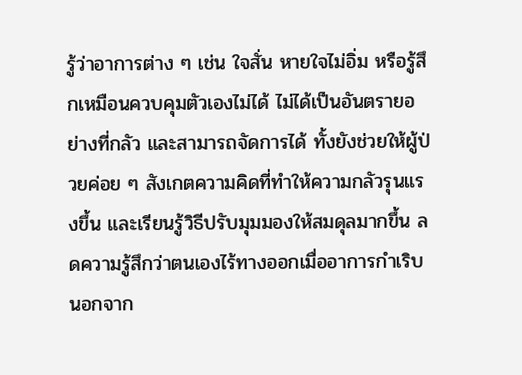รู้ว่าอาการต่าง ๆ เช่น ใจสั่น หายใจไม่อิ่ม หรือรู้สึกเหมือนควบคุมตัวเองไม่ได้ ไม่ได้เป็นอันตรายอย่างที่กลัว และสามารถจัดการได้ ทั้งยังช่วยให้ผู้ป่วยค่อย ๆ สังเกตความคิดที่ทำให้ความกลัวรุนแรงขึ้น และเรียนรู้วิธีปรับมุมมองให้สมดุลมากขึ้น ลดความรู้สึกว่าตนเองไร้ทางออกเมื่ออาการกำเริบ นอกจาก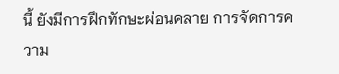นี้ ยังมีการฝึกทักษะผ่อนคลาย การจัดการความ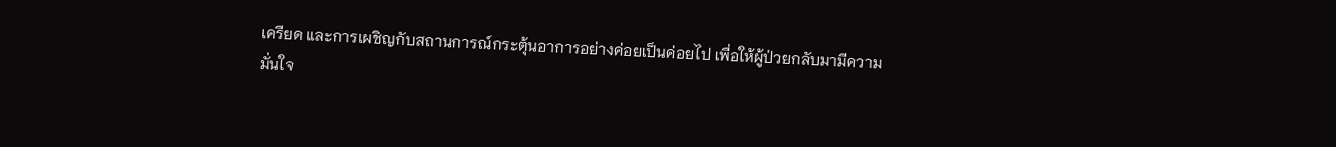เครียด และการเผชิญกับสถานการณ์กระตุ้นอาการอย่างค่อยเป็นค่อยไป เพื่อให้ผู้ป่วยกลับมามีความมั่นใจ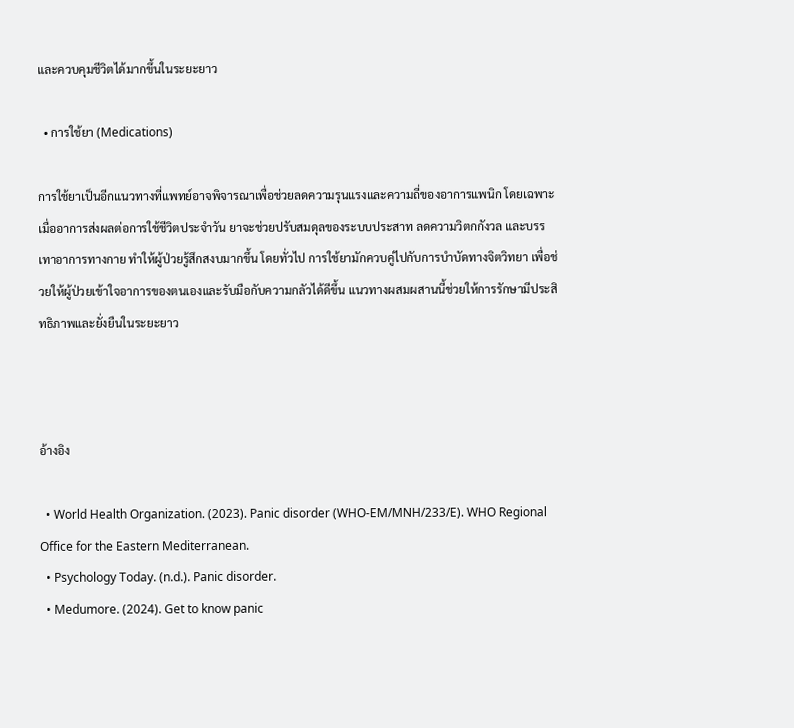และควบคุมชีวิตได้มากขึ้นในระยะยาว

  • การใช้ยา (Medications)

การใช้ยาเป็นอีกแนวทางที่แพทย์อาจพิจารณาเพื่อช่วยลดความรุนแรงและความถี่ของอาการแพนิก โดยเฉพาะเมื่ออาการส่งผลต่อการใช้ชีวิตประจำวัน ยาจะช่วยปรับสมดุลของระบบประสาท ลดความวิตกกังวล และบรรเทาอาการทางกาย ทำให้ผู้ป่วยรู้สึกสงบมากขึ้น โดยทั่วไป การใช้ยามักควบคู่ไปกับการบำบัดทางจิตวิทยา เพื่อช่วยให้ผู้ป่วยเข้าใจอาการของตนเองและรับมือกับความกลัวได้ดีขึ้น แนวทางผสมผสานนี้ช่วยให้การรักษามีประสิทธิภาพและยั่งยืนในระยะยาว



อ้างอิง

  • World Health Organization. (2023). Panic disorder (WHO-EM/MNH/233/E). WHO Regional Office for the Eastern Mediterranean.
  • Psychology Today. (n.d.). Panic disorder.
  • Medumore. (2024). Get to know panic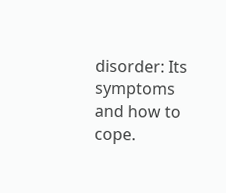disorder: Its symptoms and how to cope.